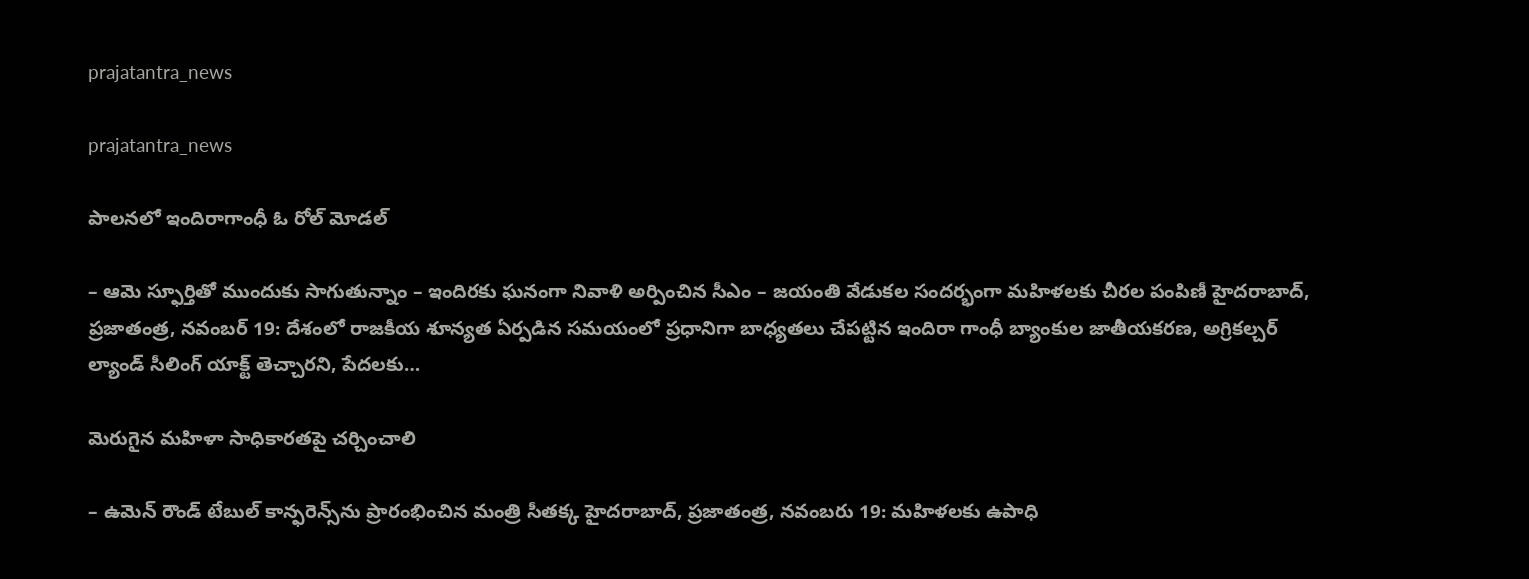prajatantra_news

prajatantra_news

పాలనలో ఇందిరాగాంధీ ఓ రోల్‌ మోడల్‌

– ఆమె స్ఫూర్తితో ముందుకు సాగుతున్నాం – ఇందిరకు ఘనంగా నివాళి అర్పించిన సీఎం – జయంతి వేడుకల సందర్భంగా మహిళలకు చీరల పంపిణీ హైదరాబాద్‌, ప్రజాతంత్ర, నవంబర్‌ 19: దేశంలో రాజకీయ శూన్యత ఏర్పడిన సమయంలో ప్రధానిగా బాధ్యతలు చేపట్టిన ఇందిరా గాంధీ బ్యాంకుల జాతీయకరణ, అగ్రికల్చర్‌ ల్యాండ్‌ సీలింగ్‌ యాక్ట్‌ తెచ్చారని, పేదలకు…

మెరుగైన మ‌హిళా సాధికార‌తపై చ‌ర్చించాలి

– ఉమెన్‌ రౌండ్‌ టేబుల్‌ కాన్ఫరెన్స్‌ను ప్రారంభించిన మంత్రి సీతక్క హైదరాబాద్‌, ప్రజాతంత్ర, నవంబరు 19: మహిళలకు ఉపాధి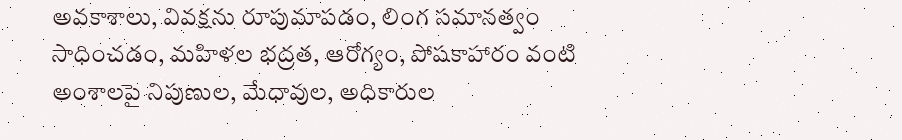అవకాశాలు, వివక్షను రూపుమాపడం, లింగ సమానత్వం సాధించడం, మహిళల భద్రత, ఆరోగ్యం, పోషకాహారం వంటి అంశాలపై నిపుణుల, మేధావుల, అధికారుల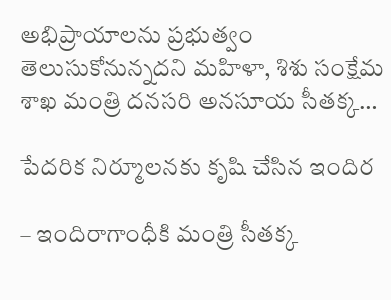అభిప్రాయాలను ప్రభుత్వం తెలుసుకోనున్నదని మహిళా, శిశు సంక్షేమ శాఖ మంత్రి దనసరి అనసూయ సీతక్క…

పేదరిక నిర్మూలనకు కృషి చేసిన ఇందిర

– ఇందిరాగాంధీకి మంత్రి సీతక్క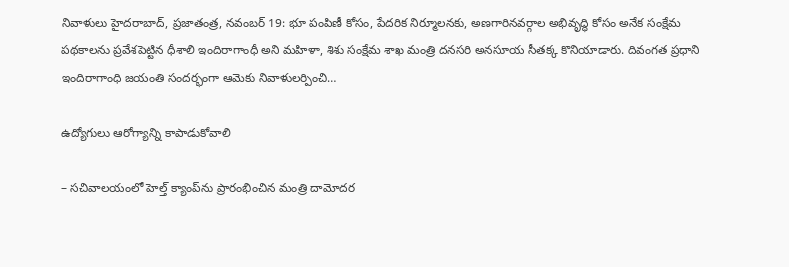నివాళులు హైదరాబాద్‌, ప్రజాతంత్ర, నవంబర్‌ 19: భూ పంపిణీ కోసం, పేదరిక నిర్మూలనకు, అణగారినవర్గాల అభివృద్ధి కోసం అనేక సంక్షేమ పథకాలను ప్రవేశపెట్టిన ధీశాలి ఇందిరాగాంధీ అని మహిళా, శిశు సంక్షేమ శాఖ మంత్రి దనసరి అనసూయ సీతక్క కొనియాడారు. దివంగత ప్రధాని ఇందిరాగాంధి జయంతి సందర్భంగా ఆమెకు నివాళులర్పించి…

ఉద్యోగులు ఆరోగ్యాన్ని కాపాడుకోవాలి

– సచివాలయంలో హెల్త్‌ క్యాంప్‌ను ప్రారంభించిన మంత్రి దామోదర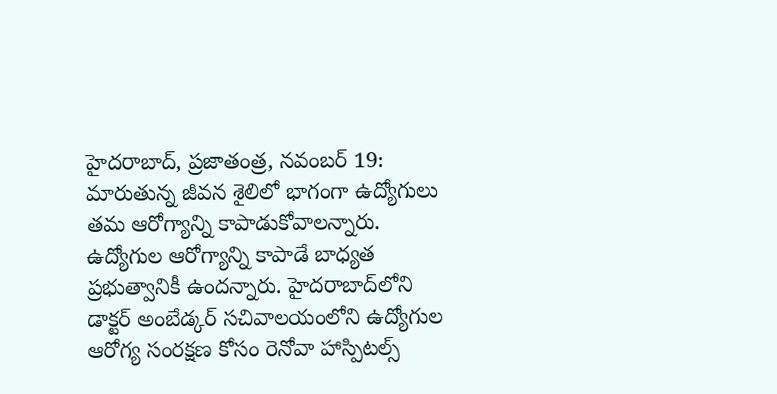హైదరాబాద్‌, ప్రజాతంత్ర, నవంబర్‌ 19: మారుతున్న జీవన శైలిలో భాగంగా ఉద్యోగులు తమ ఆరోగ్యాన్ని కాపాడుకోవాలన్నారు. ఉద్యోగుల ఆరోగ్యాన్ని కాపాడే బాధ్యత ప్రభుత్వానికీ ఉందన్నారు. హైదరాబాద్‌లోని డాక్టర్‌ అంబేడ్కర్‌ సచివాలయంలోని ఉద్యోగుల ఆరోగ్య సంరక్షణ కోసం రెనోవా హాస్పిటల్స్‌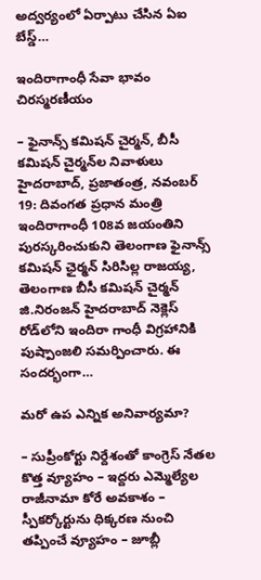అద్వర్యంలో ఏర్పాటు చేసిన ఏఐ బేస్డ్‌…

ఇందిరాగాంధీ సేవా భావం చిరస్మరణీయం

– ఫైనాన్స్‌ కమిషన్‌ చైర్మన్‌, బీసీ కమిషన్‌ చైర్మన్‌ల నివాళులు హైదరాబాద్‌, ప్రజాతంత్ర, నవంబర్‌ 19: దివంగత ప్రధాన మంత్రి ఇందిరాగాంధీ 108వ జయంతిని పురస్కరించుకుని తెలంగాణ ఫైనాన్స్‌ కమిషన్‌ ఛైర్మన్‌ సిరిసిల్ల రాజయ్య, తెలంగాణ బీసీ కమిషన్‌ చైర్మన్‌ జి.నిరంజన్‌ హైదరాబాద్‌ నెక్లెస్‌ రోడ్‌లోని ఇందిరా గాంధీ విగ్రహానికి పుష్పాంజలి సమర్పించారు. ఈ సందర్భంగా…

మరో ఉప ఎన్నిక అనివార్యమా?

– సుప్రీంకోర్టు నిర్దేశంతో కాంగ్రెస్ నేతల కొత్త వ్యూహం – ఇద్దరు ఎమ్మెల్యేల రాజీనామా కోరే అవకాశం – స్పీకర్కోర్టును ధిక్కరణ నుంచి తప్పించే వ్యూహం – జూబ్లీ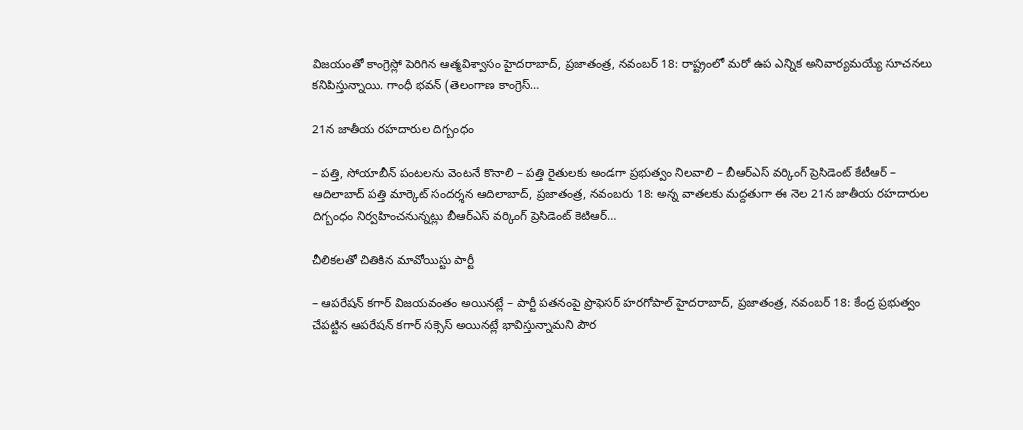విజయంతో కాంగ్రెస్లో పెరిగిన ఆత్మవిశ్వాసం హైదరాబాద్, ప్రజాతంత్ర, నవంబర్ 18: రాష్ట్రంలో మరో ఉప ఎన్నిక అనివార్యమయ్యే సూచనలు కనిపిస్తున్నాయి. గాంధీ భవన్ (తెలంగాణ కాంగ్రెస్…

21న జాతీయ రహదారుల దిగ్బంధం

– పత్తి, సోయాబీన్ పంటలను వెంటనే కొనాలి – పత్తి రైతులకు అండగా ప్రభుత్వం నిలవాలి – బీఆర్ఎస్ వర్కింగ్ ప్రెసిడెంట్ కేటీఆర్ – ఆదిలాబాద్ పత్తి మార్కెట్ సందర్శన ఆదిలాబాద్, ప్రజాతంత్ర, నవంబరు 18: అన్న వాతలకు మద్దతుగా ఈ నెల 21న జాతీయ రహదారుల దిగ్బంధం నిర్వహించనున్నట్లు బీఆర్ఎస్ వర్కింగ్ ప్రెసిడెంట్ కెటిఆర్…

చీలికలతో చితికిన మావోయిస్టు పార్టీ

– ఆపరేషన్ కగార్ విజయవంతం అయినట్లే – పార్టీ పతనంపై ప్రొఫెసర్ హరగోపాల్ హైదరాబాద్, ప్రజాతంత్ర, నవంబర్ 18: కేంద్ర ప్రభుత్వం చేపట్టిన ఆపరేషన్ కగార్ సక్సెస్ అయినట్లే భావిస్తున్నామని పౌర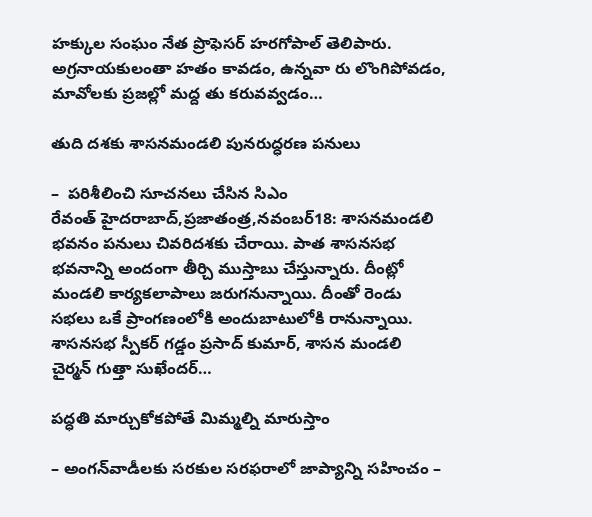హక్కుల సంఘం నేత ప్రొఫెసర్ హరగోపాల్ తెలిపారు. అగ్రనాయకులంతా హతం కావడం, ఉన్నవా రు లొంగిపోవడం, మావోలకు ప్రజల్లో మద్ద తు కరువవ్వడం…

తుది దశకు శాసనమండలి పునరుద్ధరణ పనులు

–  పరిశీలించి సూచనలు చేసిన సిఎం రేవంత్‌ ‌హైదరాబాద్‌,ప్రజాతంత్ర,నవంబర్‌18: శాసనమండలి భవనం పనులు చివరిదశకు చేరాయి. పాత శాసనసభ భవనాన్ని అందంగా తీర్చి ముస్తాబు చేస్తున్నారు. దీంట్లో మండలి కార్యకలాపాలు జరుగనున్నాయి. దీంతో రెండు సభలు ఒకే ప్రాంగణంలోకి అందుబాటులోకి రానున్నాయి. శాసనసభ స్పీకర్‌ ‌గడ్డం ప్రసాద్‌ ‌కుమార్‌, శాసన మండలి చైర్మన్‌ ‌గుత్తా సుఖేందర్‌…

పద్ధతి మార్చుకోకపోతే మిమ్మల్ని మారుస్తాం

– అంగన్‌వాడీలకు సరకుల సరఫరాలో జాప్యాన్ని సహించం –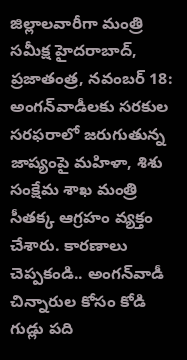జిల్లాలవారీగా మంత్రి సమీక్ష హైదరాబాద్‌, ప్రజాతంత్ర, నవంబర్‌ 18: అంగన్‌వాడీలకు సరకుల సరఫరాలో జరుగుతున్న జాప్యంపై మహిళా, శిశు సంక్షేమ శాఖ మంత్రి సీతక్క ఆగ్రహం వ్యక్తం చేశారు. కారణాలు చెప్పకండి.. అంగన్‌వాడీ చిన్నారుల కోసం కోడి గుడ్లు పది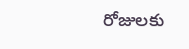రోజులకు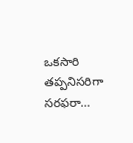ఒకసారి తప్పనిసరిగా సరఫరా…